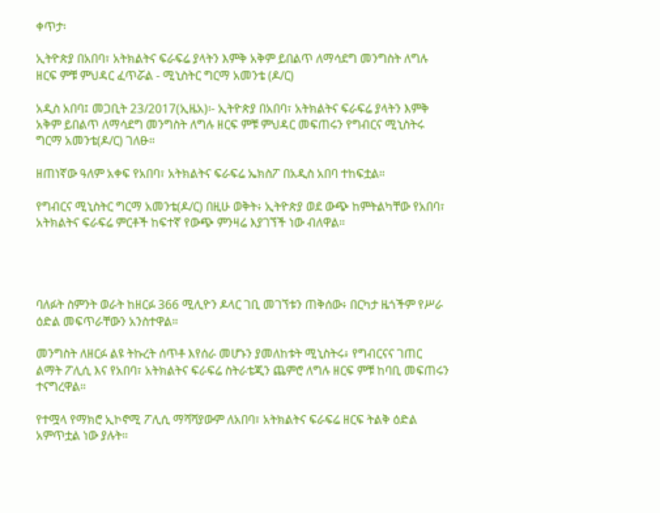ቀጥታ፡

ኢትዮጵያ በአበባ፣ አትክልትና ፍራፍሬ ያላትን እምቅ አቅም ይበልጥ ለማሳደግ መንግስት ለግሉ ዘርፍ ምቹ ምህዳር ፈጥሯል - ሚኒስትር ግርማ አመንቴ (ዶ/ር)

አዲስ አበባ፤ መጋቢት 23/2017(ኢዜአ)፡- ኢትዮጵያ በአበባ፣ አትክልትና ፍራፍሬ ያላትን እምቅ አቅም ይበልጥ ለማሳደግ መንግስት ለግሉ ዘርፍ ምቹ ምህዳር መፍጠሩን የግብርና ሚኒስትሩ ግርማ አመንቴ(ዶ/ር) ገለፁ።

ዘጠነኛው ዓለም አቀፍ የአበባ፣ አትክልትና ፍራፍሬ ኤክስፖ በአዲስ አበባ ተከፍቷል።

የግብርና ሚኒስትር ግርማ አመንቴ(ዶ/ር) በዚሁ ወቅት፥ ኢትዮጵያ ወደ ውጭ ከምትልካቸው የአበባ፣ አትክልትና ፍራፍሬ ምርቶች ከፍተኛ የውጭ ምንዛሬ እያገኘች ነው ብለዋል።




ባለፉት ስምንት ወራት ከዘርፉ 366 ሚሊዮን ዶላር ገቢ መገኘቱን ጠቅሰው፥ በርካታ ዜጎችም የሥራ ዕድል መፍጥራቸውን አንስተዋል።

መንግስት ለዘርፉ ልዩ ትኩረት ሰጥቶ እየሰራ መሆኑን ያመለከቱት ሚኒስትሩ፥ የግብርናና ገጠር ልማት ፖሊሲ እና የአበባ፣ አትክልትና ፍራፍሬ ስትራቴጂን ጨምሮ ለግሉ ዘርፍ ምቹ ከባቢ መፍጠሩን ተናግረዋል።

የተሟላ የማክሮ ኢኮኖሚ ፖሊሲ ማሻሻያውም ለአበባ፣ አትክልትና ፍራፍሬ ዘርፍ ትልቅ ዕድል አምጥቷል ነው ያሉት።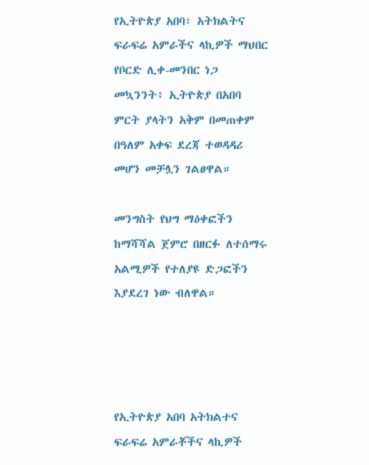የኢትዮጵያ አበባ፣ አትክልትና ፍራፍሬ አምራችና ላኪዎች ማህበር የቦርድ ሊቀ-መንበር ነጋ መኳንንት፥ ኢትዮጵያ በአበባ ምርት ያላትን አቅም በመጠቀም በዓለም አቀፍ ደረጃ ተወዳዳሪ መሆን መቻሏን ገልፀዋል።

መንግስት የህግ ማዕቀፎችን ከማሻሻል ጀምሮ በዘርፉ ለተሰማሩ አልሚዎች የተለያዩ ድጋፎችን እያደረገ ነው ብለዋል።




የኢትዮጵያ አበባ አትክልተና ፍራፍሬ አምራቾችና ላኪዎች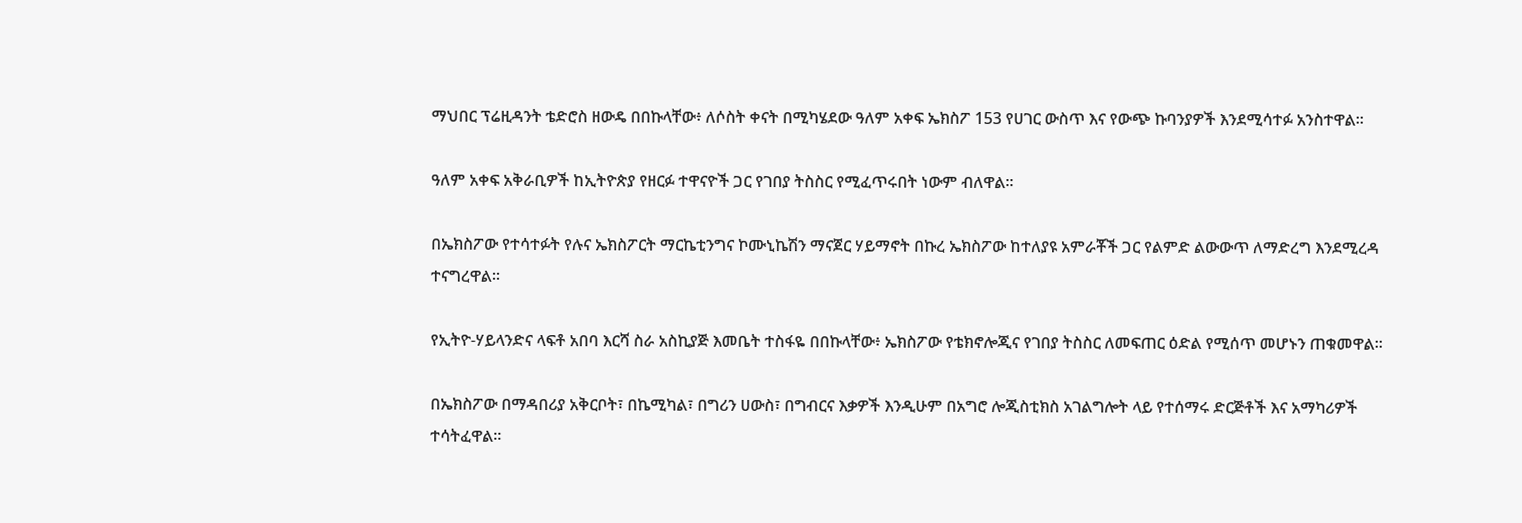ማህበር ፕሬዚዳንት ቴድሮስ ዘውዴ በበኩላቸው፥ ለሶስት ቀናት በሚካሄደው ዓለም አቀፍ ኤክስፖ 153 የሀገር ውስጥ እና የውጭ ኩባንያዎች እንደሚሳተፉ አንስተዋል።

ዓለም አቀፍ አቅራቢዎች ከኢትዮጵያ የዘርፉ ተዋናዮች ጋር የገበያ ትስስር የሚፈጥሩበት ነውም ብለዋል፡፡

በኤክስፖው የተሳተፉት የሉና ኤክስፖርት ማርኬቲንግና ኮሙኒኬሽን ማናጀር ሃይማኖት በኩረ ኤክስፖው ከተለያዩ አምራቾች ጋር የልምድ ልውውጥ ለማድረግ እንደሚረዳ ተናግረዋል፡፡

የኢትዮ-ሃይላንድና ላፍቶ አበባ እርሻ ስራ አስኪያጅ እመቤት ተስፋዬ በበኩላቸው፥ ኤክስፖው የቴክኖሎጂና የገበያ ትስስር ለመፍጠር ዕድል የሚሰጥ መሆኑን ጠቁመዋል፡፡

በኤክስፖው በማዳበሪያ አቅርቦት፣ በኬሚካል፣ በግሪን ሀውስ፣ በግብርና እቃዎች እንዲሁም በአግሮ ሎጂስቲክስ አገልግሎት ላይ የተሰማሩ ድርጅቶች እና አማካሪዎች ተሳትፈዋል።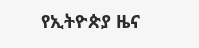የኢትዮጵያ ዜና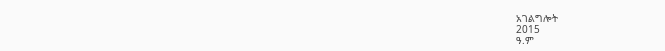አገልግሎት
2015
ዓ.ም